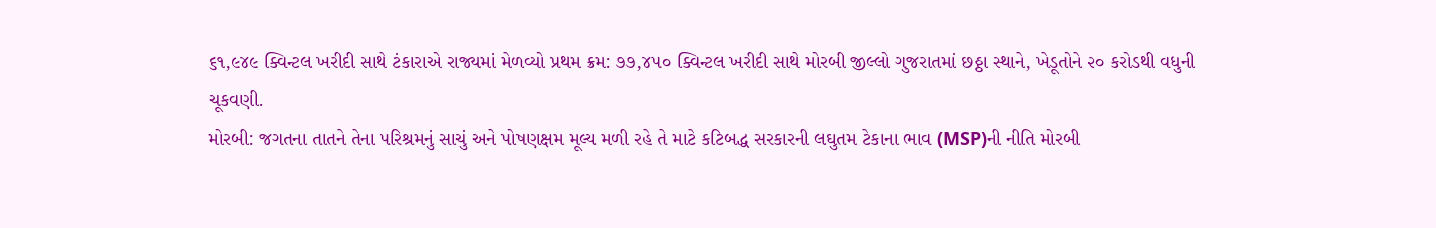૬૧,૯૪૯ ક્વિન્ટલ ખરીદી સાથે ટંકારાએ રાજ્યમાં મેળવ્યો પ્રથમ ક્રમ: ૭૭,૪૫૦ ક્વિન્ટલ ખરીદી સાથે મોરબી જીલ્લો ગુજરાતમાં છઠ્ઠા સ્થાને, ખેડૂતોને ૨૦ કરોડથી વધુની ચૂકવણી.
મોરબી: જગતના તાતને તેના પરિશ્રમનું સાચું અને પોષણક્ષમ મૂલ્ય મળી રહે તે માટે કટિબદ્ધ સરકારની લઘુતમ ટેકાના ભાવ (MSP)ની નીતિ મોરબી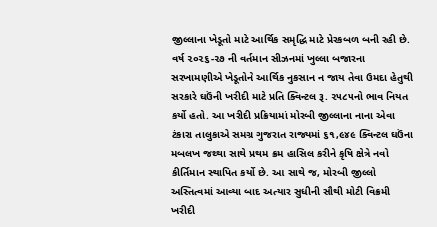જીલ્લાના ખેડૂતો માટે આર્થિક સમૃદ્ધિ માટે પ્રેરકબળ બની રહી છે. વર્ષ ૨૦૨૬-૨૭ ની વર્તમાન સીઝનમાં ખુલ્લા બજારના સરખામણીએ ખેડૂતોને આર્થિક નુકસાન ન જાય તેવા ઉમદા હેતુથી સરકારે ઘઉંની ખરીદી માટે પ્રતિ ક્વિન્ટલ રૂ. ૨૫૮૫નો ભાવ નિયત કર્યો હતો. આ ખરીદી પ્રક્રિયામાં મોરબી જીલ્લાના નાના એવા ટંકારા તાલુકાએ સમગ્ર ગુજરાત રાજ્યમાં ૬૧,૯૪૯ ક્વિન્ટલ ઘઉંના મબલખ જથ્થા સાથે પ્રથમ ક્રમ હાસિલ કરીને કૃષિ ક્ષેત્રે નવો કીર્તિમાન સ્થાપિત કર્યો છે. આ સાથે જ, મોરબી જીલ્લો અસ્તિત્વમાં આવ્યા બાદ અત્યાર સુધીની સૌથી મોટી વિક્રમી ખરીદી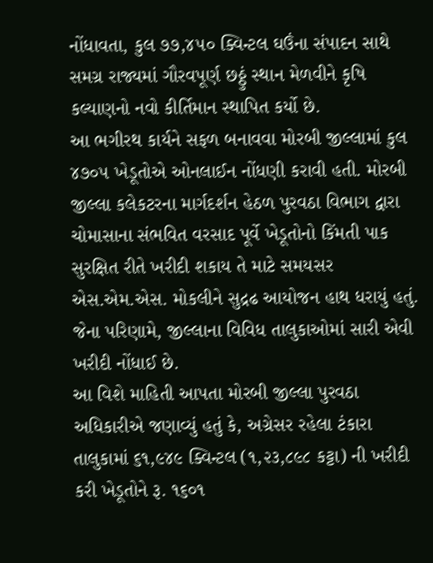નોંધાવતા, કુલ ૭૭,૪૫૦ ક્વિન્ટલ ઘઉંના સંપાદન સાથે સમગ્ર રાજ્યમાં ગૌરવપૂર્ણ છઠ્ઠું સ્થાન મેળવીને કૃષિ કલ્યાણનો નવો કીર્તિમાન સ્થાપિત કર્યો છે.
આ ભગીરથ કાર્યને સફળ બનાવવા મોરબી જીલ્લામાં કુલ ૪૭૦૫ ખેડૂતોએ ઓનલાઈન નોંધણી કરાવી હતી. મોરબી જીલ્લા કલેકટરના માર્ગદર્શન હેઠળ પુરવઠા વિભાગ દ્વારા ચોમાસાના સંભવિત વરસાદ પૂર્વે ખેડૂતોનો કિંમતી પાક સુરક્ષિત રીતે ખરીદી શકાય તે માટે સમયસર એસ.એમ.એસ. મોકલીને સુદ્રઢ આયોજન હાથ ધરાયું હતું. જેના પરિણામે, જીલ્લાના વિવિધ તાલુકાઓમાં સારી એવી ખરીદી નોંધાઈ છે.
આ વિશે માહિતી આપતા મોરબી જીલ્લા પુરવઠા અધિકારીએ જણાવ્યું હતું કે, અગ્રેસર રહેલા ટંકારા તાલુકામાં ૬૧,૯૪૯ ક્વિન્ટલ (૧,૨૩,૮૯૮ કટ્ટા) ની ખરીદી કરી ખેડૂતોને રૂ. ૧૬૦૧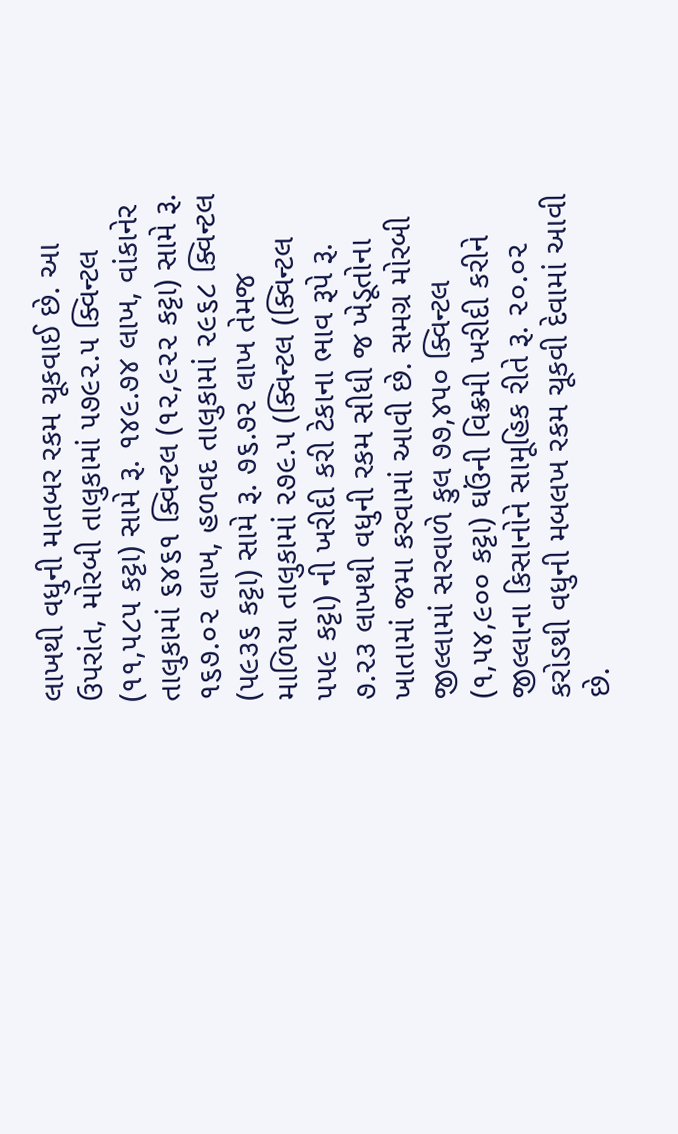લાખથી વધુની માતબર રકમ ચૂકવાઈ છે. આ ઉપરાંત, મોરબી તાલુકામાં ૫૭૯૨.૫ ક્વિન્ટલ (૧૧,૫૮૫ કટ્ટા) સામે રૂ. ૧૪૯.૭૪ લાખ, વાંકાનેર તાલુકામાં ૬૪૬૧ ક્વિન્ટલ (૧૨,૯૨૨ કટ્ટા) સામે રૂ. ૧૬૭.૦૨ લાખ, હળવદ તાલુકામાં ૨૯૬૮ ક્વિન્ટલ (૫૯૩૬ કટ્ટા) સામે રૂ. ૭૬.૭૨ લાખ તેમજ માળિયા તાલુકામાં ૨૭૯.૫ (ક્વિન્ટલ (ક્વિન્ટલ ૫૫૯ કટ્ટા) ની ખરીદી કરી ટેકાના ભાવ રૂપે રૂ. ૭.૨૩ લાખથી વધુની રકમ સીધી જ ખેડૂતોના ખાતામાં જમા કરવામાં આવી છે. સમગ્ર મોરબી જીલ્લામાં સરવાળે કુલ ૭૭,૪૫૦ ક્વિન્ટલ (૧,૫૪,૯૦૦ કટ્ટા) ઘઉંની વિક્રમી ખરીદી કરીને જીલ્લાના કિસાનોને સામૂહિક રીતે રૂ. ૨૦.૦૨ કરોડથી વધુની મબલખ રકમ ચૂકવી દેવામાં આવી છે.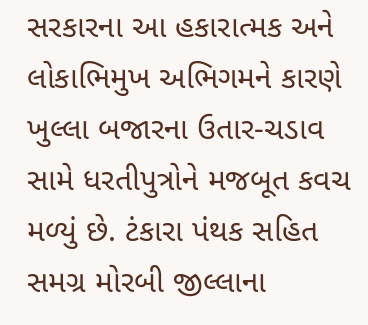સરકારના આ હકારાત્મક અને લોકાભિમુખ અભિગમને કારણે ખુલ્લા બજારના ઉતાર-ચડાવ સામે ધરતીપુત્રોને મજબૂત કવચ મળ્યું છે. ટંકારા પંથક સહિત સમગ્ર મોરબી જીલ્લાના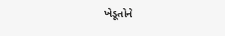ખેડૂતોને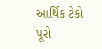આર્થિક ટેકો પૂરો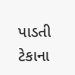પાડતી ટેકાના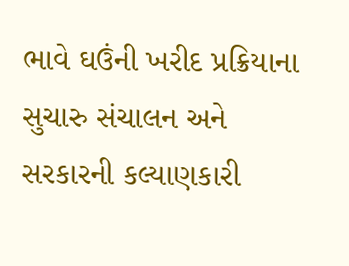ભાવે ઘઉંની ખરીદ પ્રક્રિયાના સુચારુ સંચાલન અને સરકારની કલ્યાણકારી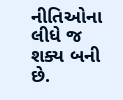નીતિઓના લીધે જ શક્ય બની છે.